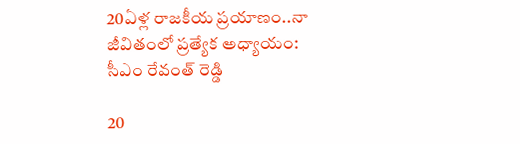20ఏళ్ల రాజకీయ ప్రయాణం..నా జీవితంలో ప్రత్యేక అధ్యాయం: సీఎం రేవంత్ రెడ్డి

20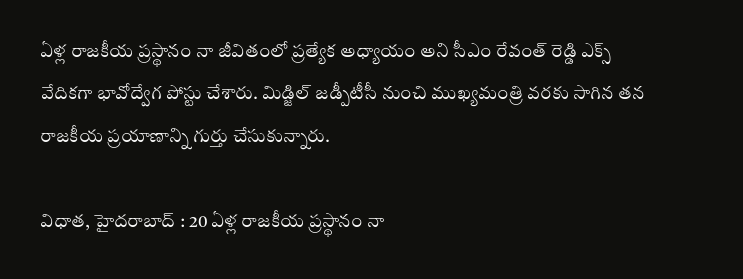ఏళ్ల రాజకీయ ప్రస్థానం నా జీవితంలో ప్రత్యేక అధ్యాయం అని సీఎం రేవంత్ రెడ్డి ఎక్స్ వేదికగా భావోద్వేగ పోస్టు చేశారు. మిడ్జిల్ జడ్పీటీసీ నుంచి ముఖ్యమంత్రి వరకు సాగిన తన రాజకీయ ప్రయాణాన్ని గుర్తు చేసుకున్నారు.

విధాత, హైదరాబాద్ : 20 ఏళ్ల రాజకీయ ప్రస్థానం నా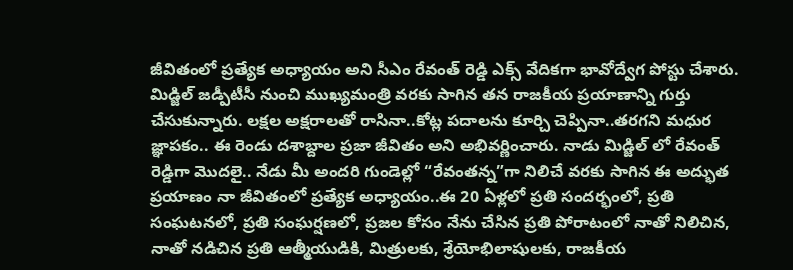జీవితంలో ప్రత్యేక అధ్యాయం అని సీఎం రేవంత్ రెడ్డి ఎక్స్ వేదికగా భావోద్వేగ పోస్టు చేశారు. మిడ్జిల్ జడ్పీటీసీ నుంచి ముఖ్యమంత్రి వరకు సాగిన తన రాజకీయ ప్రయాణాన్ని గుర్తు చేసుకున్నారు. లక్షల అక్షరాలతో రాసినా..కోట్ల పదాలను కూర్చి చెప్పినా..తరగని మధుర జ్ఞాపకం.. ఈ రెండు దశాబ్దాల ప్రజా జీవితం అని అభివర్ణించారు. నాడు మిడ్జిల్ లో రేవంత్ రెడ్డిగా మొదలై.. నేడు మీ అందరి గుండెల్లో “రేవంతన్న”గా నిలిచే వరకు సాగిన ఈ అద్భుత ప్రయాణం నా జీవితంలో ప్రత్యేక అధ్యాయం..ఈ 20 ఏళ్లలో ప్రతి సందర్భంలో, ప్రతి సంఘటనలో, ప్రతి సంఘర్షణలో, ప్రజల కోసం నేను చేసిన ప్రతి పోరాటంలో నాతో నిలిచిన, నాతో నడిచిన ప్రతి ఆత్మీయుడికి, మిత్రులకు, శ్రేయోభిలాషులకు, రాజకీయ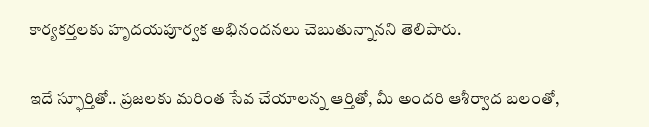కార్యకర్తలకు హృదయపూర్వక అభినందనలు చెబుతున్నానని తెలిపారు.

ఇదే స్ఫూర్తితో.. ప్రజలకు మరింత సేవ చేయాలన్న ఆర్తితో, మీ అందరి ఆశీర్వాద బలంతో,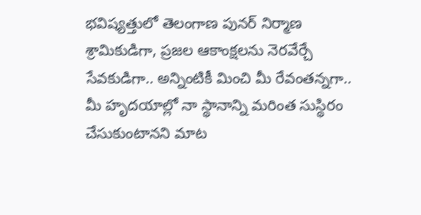భవిష్యత్తులో తెలంగాణ పునర్ నిర్మాణ శ్రామికుడిగా, ప్రజల ఆకాంక్షలను నెరవేర్చే సేవకుడిగా.. అన్నింటికీ మించి మీ రేవంతన్నగా.. మీ హృదయాల్లో నా స్థానాన్ని మరింత సుస్థిరం చేసుకుంటానని మాట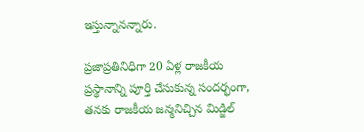ఇస్తున్నానన్నారు.

ప్రజాప్రతినిధిగా 20 ఏళ్ల రాజకీయ ప్రస్థానాన్ని పూర్తి చేసుకున్న సందర్భంగా, తనకు రాజకీయ జన్మనిచ్చిన మిడ్జిల్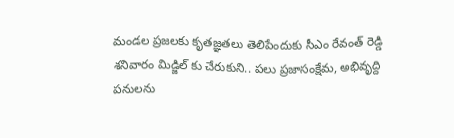మండల ప్రజలకు కృతజ్ఞతలు తెలిపేందుకు సీఎం రేవంత్ రెడ్డి శనివారం మిడ్జిల్ కు చేరుకుని.. పలు ప్రజాసంక్షేమ, అభివృద్ది పనులను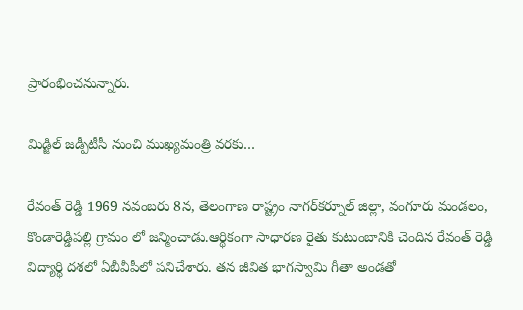ప్రారంభించనున్నారు.

మిడ్జిల్ జడ్పీటీసీ నుంచి ముఖ్యమంత్రి వరకు…

రేవంత్ రెడ్డి 1969 నవంబరు 8న, తెలంగాణ రాష్ట్రం నాగర్‌కర్నూల్ జిల్లా, వంగూరు మండలం, కొండారెడ్డిపల్లి గ్రామం లో జన్మించాడు.ఆర్థికంగా సాధారణ రైతు కుటుంబానికి చెందిన రేవంత్ రెడ్డి విద్యార్థి దశలో ఏబీవీపీలో పనిచేశారు. తన జీవిత భాగస్వామి గీతా అండతో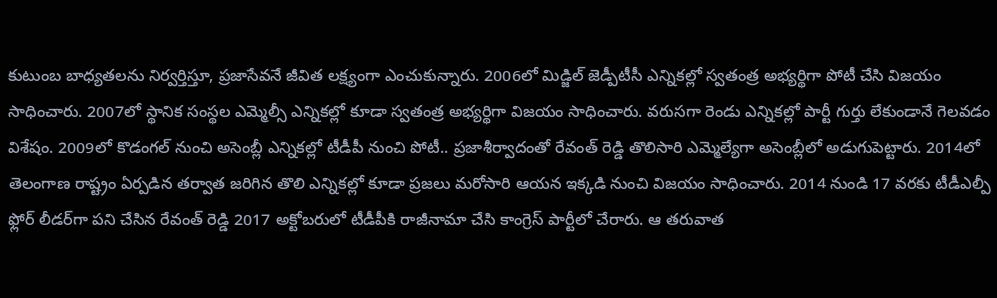కుటుంబ బాధ్యతలను నిర్వర్తిస్తూ, ప్రజాసేవనే జీవిత లక్ష్యంగా ఎంచుకున్నారు. 2006లో మిడ్జిల్ జెడ్పీటీసీ ఎన్నికల్లో స్వతంత్ర అభ్యర్థిగా పోటీ చేసి విజయం సాధించారు. 2007లో స్థానిక సంస్థల ఎమ్మెల్సీ ఎన్నికల్లో కూడా స్వతంత్ర అభ్యర్థిగా విజయం సాధించారు. వరుసగా రెండు ఎన్నికల్లో పార్టీ గుర్తు లేకుండానే గెలవడం విశేషం. 2009లో కొడంగల్ నుంచి అసెంబ్లీ ఎన్నికల్లో టీడీపీ నుంచి పోటీ.. ప్రజాశీర్వాదంతో రేవంత్ రెడ్డి తొలిసారి ఎమ్మెల్యేగా అసెంబ్లీలో అడుగుపెట్టారు. 2014లో తెలంగాణ రాష్ట్రం ఏర్పడిన తర్వాత జరిగిన తొలి ఎన్నికల్లో కూడా ప్రజలు మరోసారి ఆయన ఇక్కడి నుంచి విజయం సాధించారు. 2014 నుండి 17 వరకు టీడీఎల్పీ ఫ్లోర్‌ లీడర్‌గా పని చేసిన రేవంత్ రెడ్డి 2017 అక్టోబరులో టీడీపీకి రాజీనామా చేసి కాంగ్రెస్‌ పార్టీలో చేరారు. ఆ తరువాత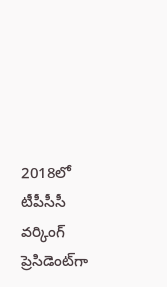2018లో టీపీసీసీ వర్కింగ్‌ ప్రెసిడెంట్‌గా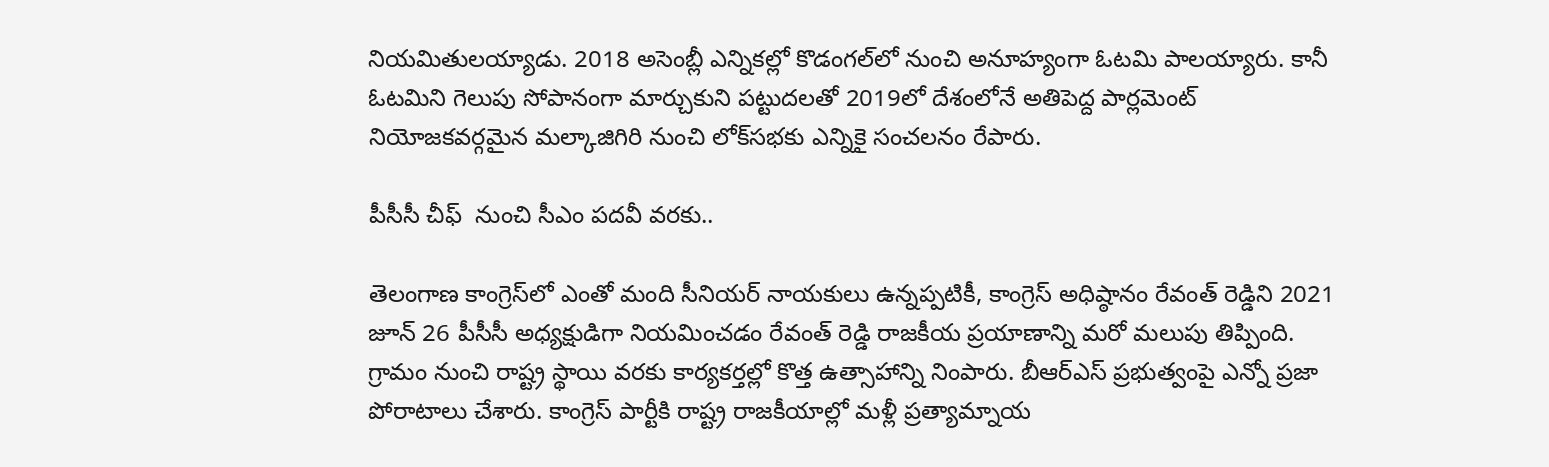నియమితులయ్యాడు. 2018 అసెంబ్లీ ఎన్నికల్లో కొడంగల్‌లో నుంచి అనూహ్యంగా ఓటమి పాలయ్యారు. కానీ ఓటమిని గెలుపు సోపానంగా మార్చుకుని పట్టుదలతో 2019లో దేశంలోనే అతిపెద్ద పార్లమెంట్ నియోజకవర్గమైన మల్కాజిగిరి నుంచి లోక్‌సభకు ఎన్నికై సంచలనం రేపారు.

పీసీసీ చీఫ్  నుంచి సీఎం పదవీ వరకు..

తెలంగాణ కాంగ్రెస్‌లో ఎంతో మంది సీనియర్ నాయకులు ఉన్నప్పటికీ, కాంగ్రెస్ అధిష్ఠానం రేవంత్ రెడ్డిని 2021 జూన్ 26 పీసీసీ అధ్యక్షుడిగా నియమించడం రేవంత్ రెడ్డి రాజకీయ ప్రయాణాన్ని మరో మలుపు తిప్పింది. గ్రామం నుంచి రాష్ట్ర స్థాయి వరకు కార్యకర్తల్లో కొత్త ఉత్సాహాన్ని నింపారు. బీఆర్ఎస్ ప్రభుత్వంపై ఎన్నో ప్రజా పోరాటాలు చేశారు. కాంగ్రెస్ పార్టీకి రాష్ట్ర రాజకీయాల్లో మళ్లీ ప్రత్యామ్నాయ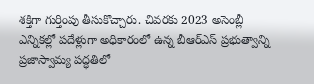శక్తిగా గుర్తింపు తీసుకొచ్చారు. చివరకు 2023 అసెంబ్లీ ఎన్నికల్లో పదేళ్లుగా అధికారంలో ఉన్న బీఆర్ఎస్ ప్రభుత్వాన్ని ప్రజాస్వామ్య పద్ధతిలో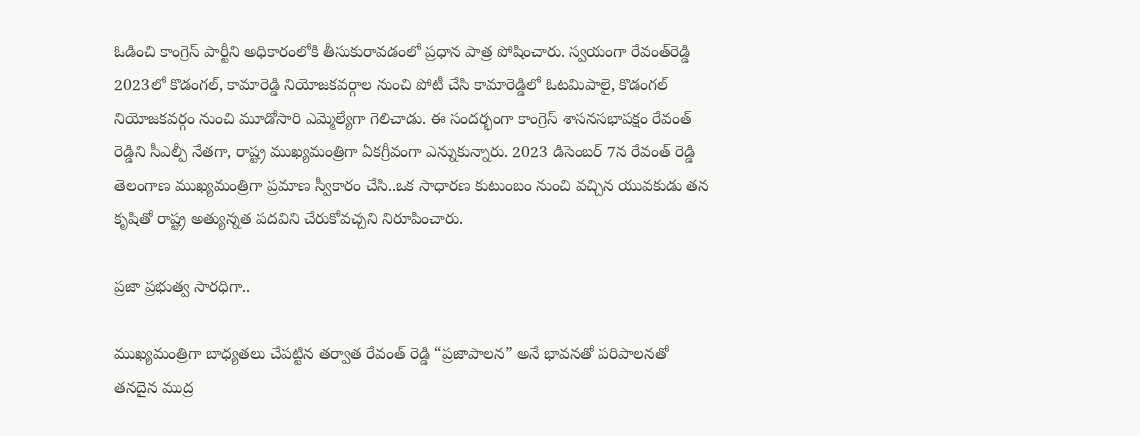ఓడించి కాంగ్రెస్ పార్టీని అధికారంలోకి తీసుకురావడంలో ప్రధాన పాత్ర పోషించారు. స్వయంగా రేవంత్‌రెడ్డి 2023లో కొడంగల్, కామారెడ్డి నియోజకవర్గాల‌ నుంచి పోటీ చేసి కామారెడ్డిలో ఓటమిపాలై, కొడంగల్ నియోజకవర్గం నుంచి మూడోసారి ఎమ్మెల్యేగా గెలిచాడు. ఈ సందర్భంగా కాంగ్రెస్ శాసనసభాపక్షం రేవంత్ రెడ్డిని సీఎల్పీ నేతగా, రాష్ట్ర ముఖ్యమంత్రిగా ఏకగ్రీవంగా ఎన్నుకున్నారు. 2023 డిసెంబర్ 7న రేవంత్ రెడ్డి తెలంగాణ ముఖ్యమంత్రిగా ప్రమాణ స్వీకారం చేసి..ఒక సాధారణ కుటుంబం నుంచి వచ్చిన యువకుడు తన కృషితో రాష్ట్ర అత్యున్నత పదవిని చేరుకోవచ్చని నిరూపించారు.

ప్రజా ప్రభుత్వ సారధిగా..

ముఖ్యమంత్రిగా బాధ్యతలు చేపట్టిన తర్వాత రేవంత్ రెడ్డి “ప్రజాపాలన” అనే భావనతో పరిపాలనతో తనదైన ముద్ర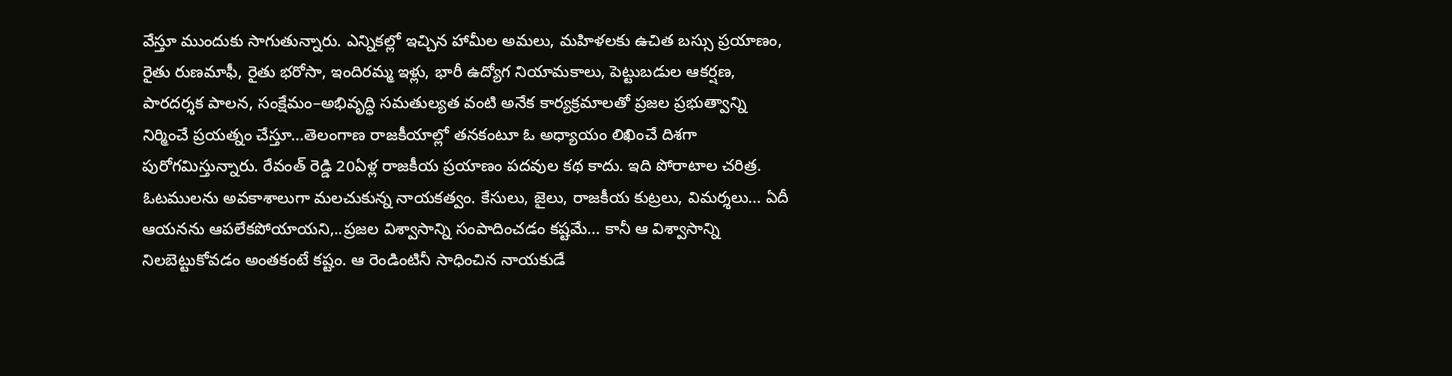వేస్తూ ముందుకు సాగుతున్నారు. ఎన్నికల్లో ఇచ్చిన హామీల అమలు, మహిళలకు ఉచిత బస్సు ప్రయాణం, రైతు రుణమాఫీ, రైతు భరోసా, ఇందిరమ్మ ఇళ్లు, భారీ ఉద్యోగ నియామకాలు, పెట్టుబడుల ఆకర్షణ, పారదర్శక పాలన, సంక్షేమం–అభివృద్ధి సమతుల్యత వంటి అనేక కార్యక్రమాలతో ప్రజల ప్రభుత్వాన్ని నిర్మించే ప్రయత్నం చేస్తూ…తెలంగాణ రాజకీయాల్లో తనకంటూ ఓ అధ్యాయం లిఖించే దిశగా పురోగమిస్తున్నారు. రేవంత్ రెడ్డి 20ఏళ్ల రాజకీయ ప్రయాణం పదవుల కథ కాదు. ఇది పోరాటాల చరిత్ర. ఓటములను అవకాశాలుగా మలచుకున్న నాయకత్వం. కేసులు, జైలు, రాజకీయ కుట్రలు, విమర్శలు… ఏదీ ఆయనను ఆపలేకపోయాయని,..ప్రజల విశ్వాసాన్ని సంపాదించడం కష్టమే… కానీ ఆ విశ్వాసాన్ని నిలబెట్టుకోవడం అంతకంటే కష్టం. ఆ రెండింటినీ సాధించిన నాయకుడే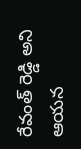రేవంత్ రెడ్డి అని ఆయన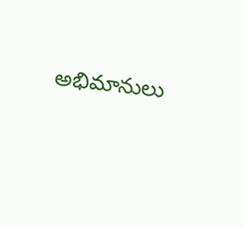అభిమానులు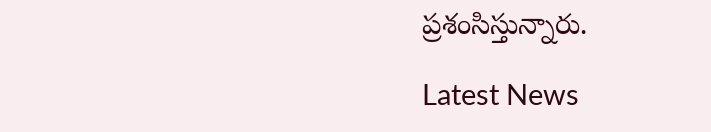ప్రశంసిస్తున్నారు.

Latest News